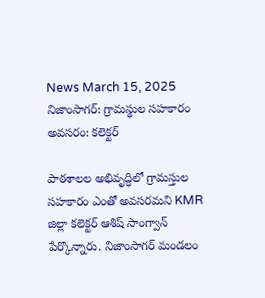News March 15, 2025
నిజాంసాగర్: గ్రామస్థుల సహకారం అవసరం: కలెక్టర్

పాఠశాలల అభివృద్ధిలో గ్రామస్తుల సహకారం ఎంతో అవసరమని KMR జిల్లా కలెక్టర్ ఆశిష్ సాంగ్వాన్ పేర్కొన్నారు. నిజాంసాగర్ మండలం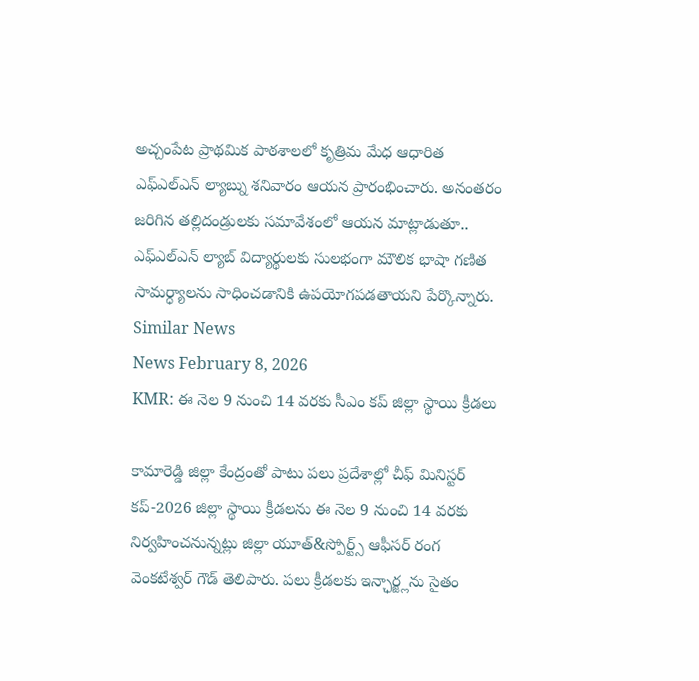అచ్చంపేట ప్రాథమిక పాఠశాలలో కృత్రిమ మేధ ఆధారిత ఎఫ్ఎల్ఎన్ ల్యాబ్ను శనివారం ఆయన ప్రారంభించారు. అనంతరం జరిగిన తల్లిదండ్రులకు సమావేశంలో ఆయన మాట్లాడుతూ.. ఎఫ్ఎల్ఎన్ ల్యాబ్ విద్యార్థులకు సులభంగా మౌలిక భాషా గణిత సామర్ధ్యాలను సాధించడానికి ఉపయోగపడతాయని పేర్కొన్నారు.
Similar News
News February 8, 2026
KMR: ఈ నెల 9 నుంచి 14 వరకు సీఎం కప్ జిల్లా స్థాయి క్రీడలు

కామారెడ్డి జిల్లా కేంద్రంతో పాటు పలు ప్రదేశాల్లో చీఫ్ మినిస్టర్ కప్-2026 జిల్లా స్థాయి క్రీడలను ఈ నెల 9 నుంచి 14 వరకు నిర్వహించనున్నట్లు జిల్లా యూత్&స్పోర్ట్స్ ఆఫీసర్ రంగ వెంకటేశ్వర్ గౌడ్ తెలిపారు. పలు క్రీడలకు ఇన్ఛార్జ్లను సైతం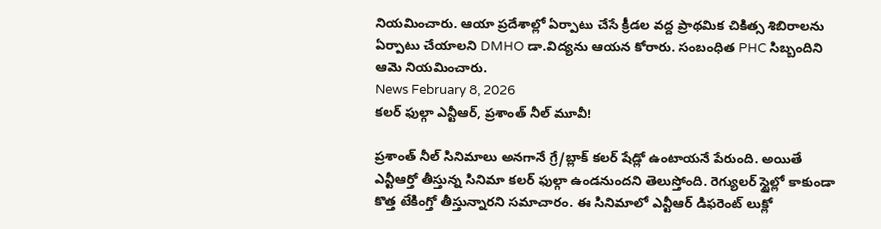నియమించారు. ఆయా ప్రదేశాల్లో ఏర్పాటు చేసే క్రీడల వద్ద ప్రాథమిక చికిత్స శిబిరాలను ఏర్పాటు చేయాలని DMHO డా.విద్యను ఆయన కోరారు. సంబంధిత PHC సిబ్బందిని ఆమె నియమించారు.
News February 8, 2026
కలర్ ఫుల్గా ఎన్టీఆర్, ప్రశాంత్ నీల్ మూవీ!

ప్రశాంత్ నీల్ సినిమాలు అనగానే గ్రే/బ్లాక్ కలర్ షేడ్లో ఉంటాయనే పేరుంది. అయితే ఎన్టీఆర్తో తీస్తున్న సినిమా కలర్ ఫుల్గా ఉండనుందని తెలుస్తోంది. రెగ్యులర్ స్టైల్లో కాకుండా కొత్త టేకింగ్తో తీస్తున్నారని సమాచారం. ఈ సినిమాలో ఎన్టీఆర్ డిఫరెంట్ లుక్లో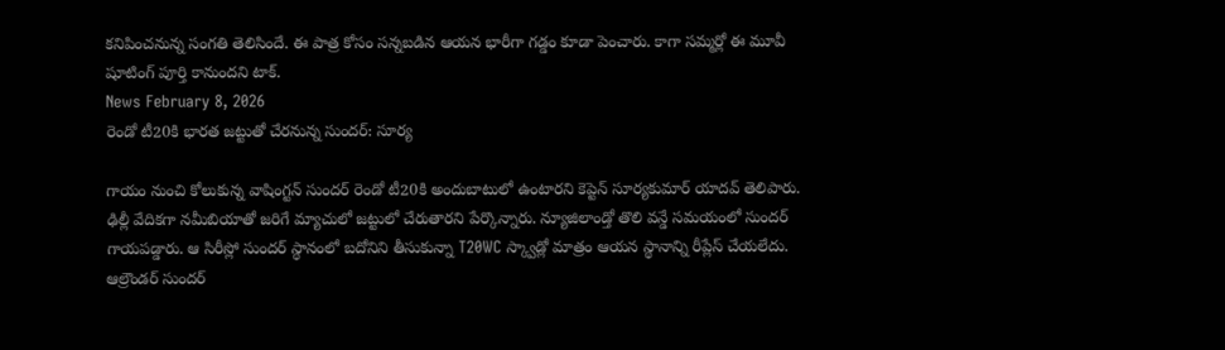కనిపించనున్న సంగతి తెలిసిందే. ఈ పాత్ర కోసం సన్నబడిన ఆయన భారీగా గడ్డం కూడా పెంచారు. కాగా సమ్మర్లో ఈ మూవీ షూటింగ్ పూర్తి కానుందని టాక్.
News February 8, 2026
రెండో టీ20కి భారత జట్టుతో చేరనున్న సుందర్: సూర్య

గాయం నుంచి కోలుకున్న వాషింగ్టన్ సుందర్ రెండో టీ20కి అందుబాటులో ఉంటారని కెప్టెన్ సూర్యకుమార్ యాదవ్ తెలిపారు. ఢిల్లీ వేదికగా నమీబియాతో జరిగే మ్యాచులో జట్టులో చేరుతారని పేర్కొన్నారు. న్యూజిలాండ్తో తొలి వన్డే సమయంలో సుందర్ గాయపడ్డారు. ఆ సిరీస్లో సుందర్ స్థానంలో బదోనిని తీసుకున్నా T20WC స్క్వాడ్లో మాత్రం ఆయన స్థానాన్ని రీప్లేస్ చేయలేదు. ఆల్రౌండర్ సుందర్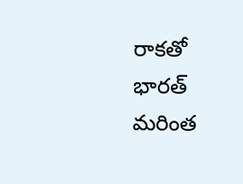రాకతో భారత్ మరింత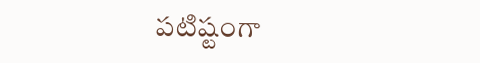పటిష్టంగా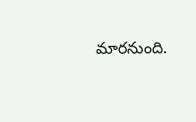మారనుంది.